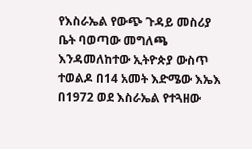የእስራኤል የውጭ ጉዳይ መስሪያ ቤት ባወጣው መግለጫ እንዳመለከተው ኢትዮጵያ ውስጥ ተወልዶ በ14 አመት እድሜው እኤእ በ1972 ወደ እስራኤል የተጓዘው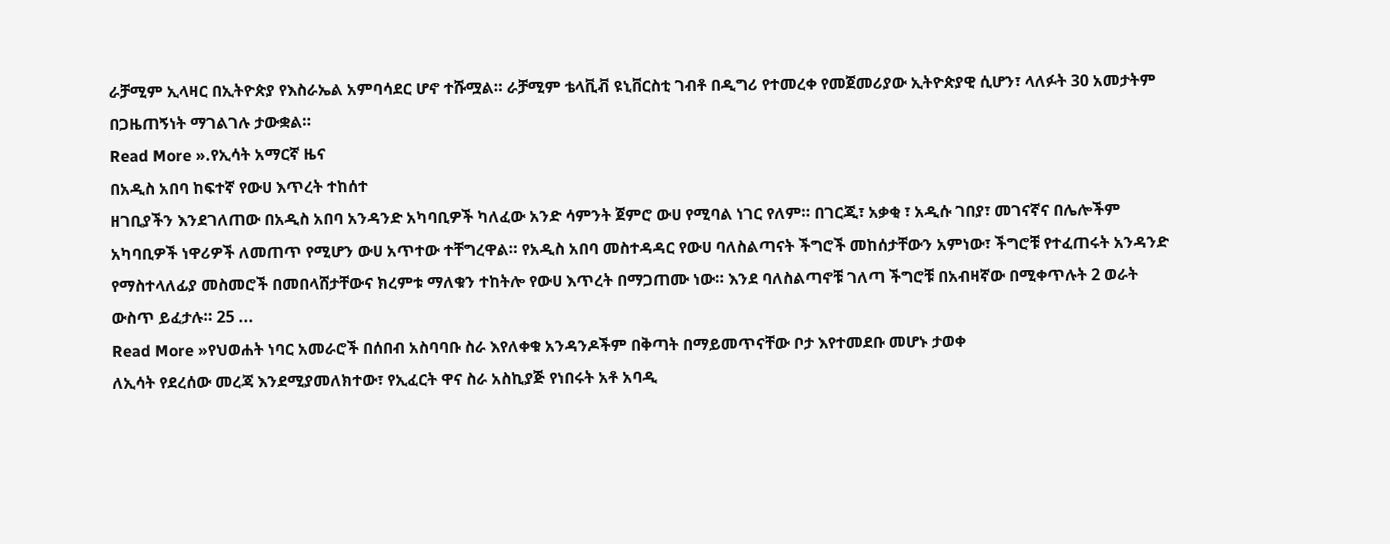ራቻሚም ኢላዛር በኢትዮጵያ የእስራኤል አምባሳደር ሆኖ ተሹሟል። ራቻሚም ቴላቪቭ ዩኒቨርስቲ ገብቶ በዲግሪ የተመረቀ የመጀመሪያው ኢትዮጵያዊ ሲሆን፣ ላለፉት 30 አመታትም በጋዜጠኝነት ማገልገሉ ታውቋል።
Read More ».የኢሳት አማርኛ ዜና
በአዲስ አበባ ከፍተኛ የውሀ እጥረት ተከሰተ
ዘገቢያችን እንደገለጠው በአዲስ አበባ አንዳንድ አካባቢዎች ካለፈው አንድ ሳምንት ጀምሮ ውሀ የሚባል ነገር የለም። በገርጂ፣ አቃቂ ፣ አዲሱ ገበያ፣ መገናኛና በሌሎችም አካባቢዎች ነዋሪዎች ለመጠጥ የሚሆን ውሀ አጥተው ተቸግረዋል። የአዲስ አበባ መስተዳዳር የውሀ ባለስልጣናት ችግሮች መከሰታቸውን አምነው፣ ችግሮቹ የተፈጠሩት አንዳንድ የማስተላለፊያ መስመሮች በመበላሸታቸውና ክረምቱ ማለቁን ተከትሎ የውሀ እጥረት በማጋጠሙ ነው። እንደ ባለስልጣኖቹ ገለጣ ችግሮቹ በአብዛኛው በሚቀጥሉት 2 ወራት ውስጥ ይፈታሉ። 25 ...
Read More »የህወሐት ነባር አመራሮች በሰበብ አስባባቡ ስራ እየለቀቁ አንዳንዶችም በቅጣት በማይመጥናቸው ቦታ እየተመደቡ መሆኑ ታወቀ
ለኢሳት የደረሰው መረጃ እንደሚያመለክተው፣ የኢፈርት ዋና ስራ አስኪያጅ የነበሩት አቶ አባዲ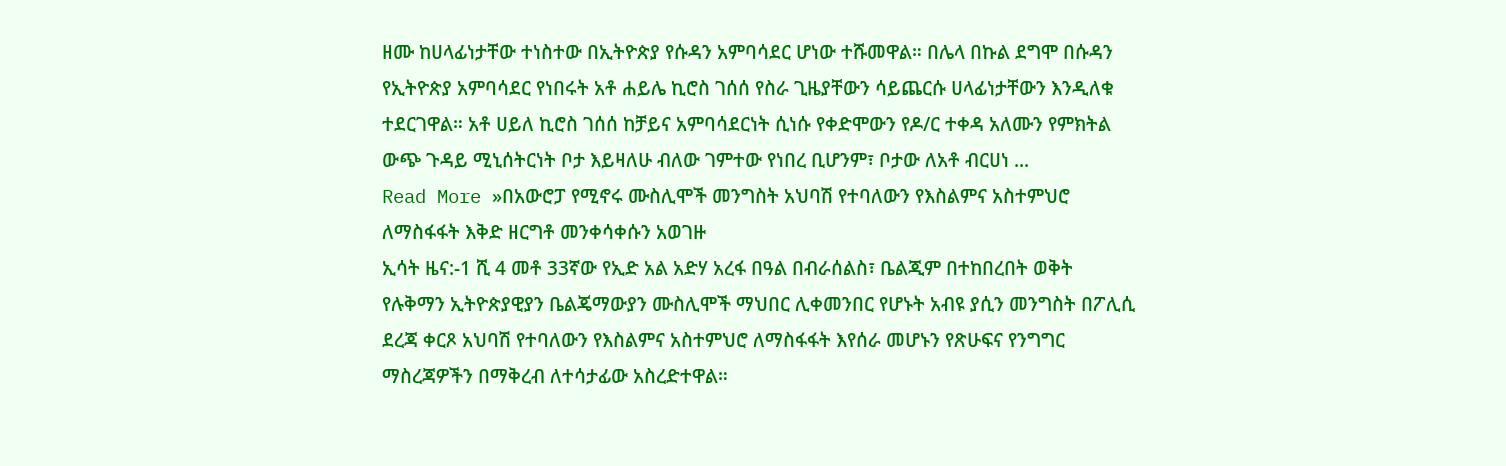ዘሙ ከሀላፊነታቸው ተነስተው በኢትዮጵያ የሱዳን አምባሳደር ሆነው ተሹመዋል። በሌላ በኩል ደግሞ በሱዳን የኢትዮጵያ አምባሳደር የነበሩት አቶ ሐይሌ ኪሮስ ገሰሰ የስራ ጊዜያቸውን ሳይጨርሱ ሀላፊነታቸውን እንዲለቁ ተደርገዋል። አቶ ሀይለ ኪሮስ ገሰሰ ከቻይና አምባሳደርነት ሲነሱ የቀድሞውን የዶ/ር ተቀዳ አለሙን የምክትል ውጭ ጉዳይ ሚኒሰትርነት ቦታ እይዛለሁ ብለው ገምተው የነበረ ቢሆንም፣ ቦታው ለአቶ ብርሀነ ...
Read More »በአውሮፓ የሚኖሩ ሙስሊሞች መንግስት አህባሽ የተባለውን የእስልምና አስተምህሮ ለማስፋፋት እቅድ ዘርግቶ መንቀሳቀሱን አወገዙ
ኢሳት ዜና:-1 ሺ 4 መቶ 33ኛው የኢድ አል አድሃ አረፋ በዓል በብራሰልስ፣ ቤልጂም በተከበረበት ወቅት የሉቅማን ኢትዮጵያዊያን ቤልጄማውያን ሙስሊሞች ማህበር ሊቀመንበር የሆኑት አብዩ ያሲን መንግስት በፖሊሲ ደረጃ ቀርጾ አህባሽ የተባለውን የእስልምና አስተምህሮ ለማስፋፋት እየሰራ መሆኑን የጽሁፍና የንግግር ማስረጃዎችን በማቅረብ ለተሳታፊው አስረድተዋል።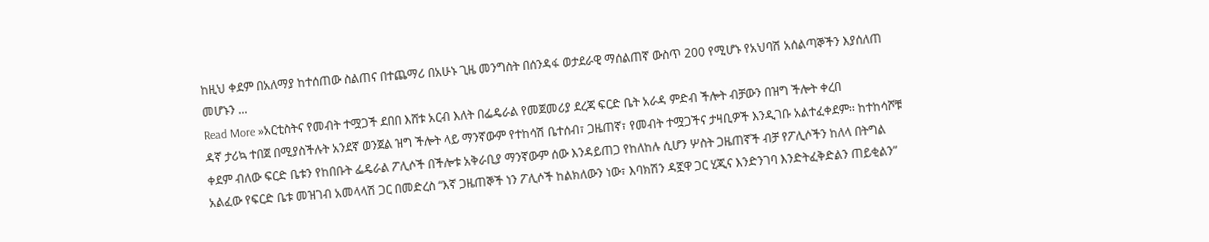ከዚህ ቀደም በአለማያ ከተሰጠው ስልጠና በተጨማሪ በአሁኑ ጊዜ መንግስት በሰንዳፋ ወታደራዊ ማሰልጠኛ ውስጥ 200 የሚሆኑ የአህባሽ አሰልጣኞችን እያሰለጠ መሆኑን ...
Read More »አርቲስትና የመብት ተሟጋች ደበበ እሸቱ አርብ እለት በፌዴራል የመጀመሪያ ደረጃ ፍርድ ቤት አራዳ ምድብ ችሎት ብቻውን በዝግ ችሎት ቀረበ
ዳኛ ታሪኳ ተበጀ በሚያስችሉት አንደኛ ወንጀል ዝግ ችሎት ላይ ማንኛውም የተከሳሽ ቤተሰብ፣ ጋዜጠኛ፣ የመብት ተሟጋችና ታዛቢዎች እንዲገቡ አልተፈቀደም፡፡ ከተከሳሾቹ ቀደም ብለው ፍርድ ቤቱን የከበቡት ፌዴራል ፖሊሶች በችሎቱ አቅራቢያ ማንኛውም ሰው እንዳይጠጋ የከለከሉ ሲሆን ሦስት ጋዜጠኛች ብቻ የፖሊሶችን ከለላ በትግል አልፈው የፍርድ ቤቱ መዝገብ አመላላሽ ጋር በመድረስ “እኛ ጋዜጠኞች ነን ፖሊሶች ከልክለውን ነው፣ እባክሽን ዳኟዋ ጋር ሂጂና እንድንገባ እንድትፈቅድልን ጠይቂልን”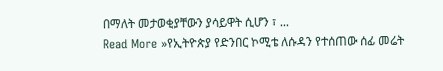በማለት መታወቂያቸውን ያሳይዋት ሲሆን ፣ ...
Read More »የኢትዮጵያ የድንበር ኮሚቴ ለሱዳን የተሰጠው ሰፊ መሬት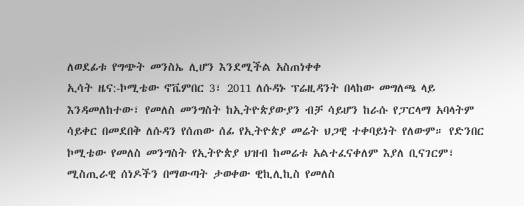ለወደፊቱ የግጭት መንስኤ ሊሆን እንደሚችል አስጠነቀቀ
ኢሳት ዜና:-ኮሚቴው ኖቬምበር 3፣ 2011 ለሱዳኑ ፕሬዚዳንት በላከው መግለጫ ላይ እንዳመለከተው፣ የመለስ መንግስት ከኢትዮጵያውያን ብቻ ሳይሆን ከራሱ የፓርላማ አባላትም ሳይቀር በመደበቅ ለሱዳን የሰጠው ሰፊ የኢትዮጵያ መሬት ህጋዊ ተቀባይነት የለውም። የድንበር ኮሚቴው የመለስ መንግስት የኢትዮጵያ ህዝብ ከመሬቱ አልተፈናቀለም እያለ ቢናገርም፣ ሚስጢራዊ ሰነዶችን በማውጣት ታወቀው ዊኪሊኪስ የመለስ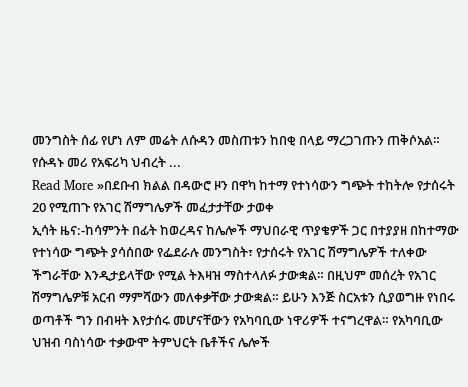መንግስት ሰፊ የሆነ ለም መሬት ለሱዳን መስጠቱን ከበቂ በላይ ማረጋገጡን ጠቅሶአል። የሱዳኑ መሪ የአፍሪካ ህብረት ...
Read More »በደቡብ ክልል በዳውሮ ዞን በዋካ ከተማ የተነሳውን ግጭት ተከትሎ የታሰሩት 20 የሚጠጉ የአገር ሽማግሌዎች መፈታታቸው ታወቀ
ኢሳት ዜና:-ከሳምንት በፊት ከወረዳና ከሌሎች ማህበራዊ ጥያቄዎች ጋር በተያያዘ በከተማው የተነሳው ግጭት ያሳሰበው የፌደራሉ መንግስት፣ የታሰሩት የአገር ሽማግሌዎች ተለቀው ችግራቸው እንዲታይላቸው የሚል ትእዛዝ ማስተላለፉ ታውቋል። በዚህም መሰረት የአገር ሽማግሌዎቹ አርብ ማምሻውን መለቀቃቸው ታውቋል። ይሁን እንጅ ስርአቱን ሲያወግዙ የነበሩ ወጣቶች ግን በብዛት እየታሰሩ መሆናቸውን የአካባቢው ነዋሪዎች ተናግረዋል። የአካባቢው ህዝብ ባስነሳው ተቃውሞ ትምህርት ቤቶችና ሌሎች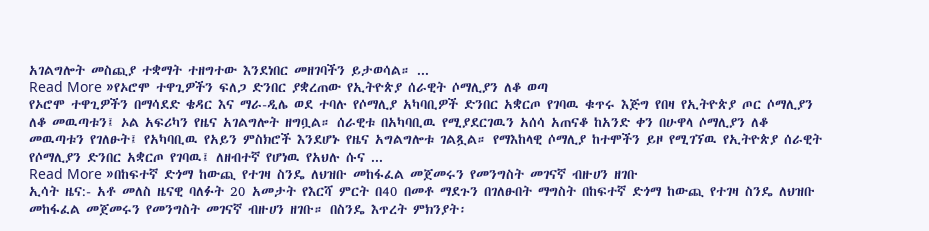አገልግሎት መስጪያ ተቋማት ተዘግተው እንደነበር መዘገባችን ይታወሳል። ...
Read More »የኦሮሞ ተዋጊዎችን ፍለጋ ድንበር ያቋረጠው የኢትዮጵያ ሰራዊት ሶማሊያን ለቆ ወጣ
የኦሮሞ ተዋጊዎችን በማሳደድ ቄዳር እና ማራ-ዲሌ ወደ ተባሉ የሶማሊያ አካባቢዎች ድንበር አቋርጦ የገባዉ ቁጥሩ እጅግ የበዛ የኢትዮጵያ ጦር ሶማሊያን ለቆ መዉጣቱን፤ ኦል አፍሪካን የዜና አገልግሎት ዘግቧል። ሰራዊቱ በአካባቢዉ የሚያደርገዉን አሰሳ አጠናቆ ከአንድ ቀን በሁዋላ ሶማሊያን ለቆ መዉጣቱን የገለፁት፤ የአካባቢዉ የአይን ምስክሮች እንደሆኑ የዜና አግልግሎቱ ገልጿል። የማእከላዊ ሶማሊያ ከተሞችን ይዞ የሚገኘዉ የኢትዮጵያ ሰራዊት የሶማሊያን ድንበር አቋርጦ የገባዉ፤ ለዘብተኛ የሆነዉ የአህሉ ሱና ...
Read More »በከፍተኛ ድጎማ ከውጪ የተገዛ ስንዴ ለህዝቡ መከፋፈል መጀመሩን የመንግስት መገናኛ ብዙሀን ዘገቡ
ኢሳት ዜና:- አቶ መለስ ዜናዊ ባለፉት 20 አመታት የእርሻ ምርት በ40 በመቶ ማደጉን በገለፁበት ማግስት በከፍተኛ ድጎማ ከውጪ የተገዛ ስንዴ ለህዝቡ መከፋፈል መጀመሩን የመንግስት መገናኛ ብዙሀን ዘገቡ። በስንዴ እጥረት ምክንያት፡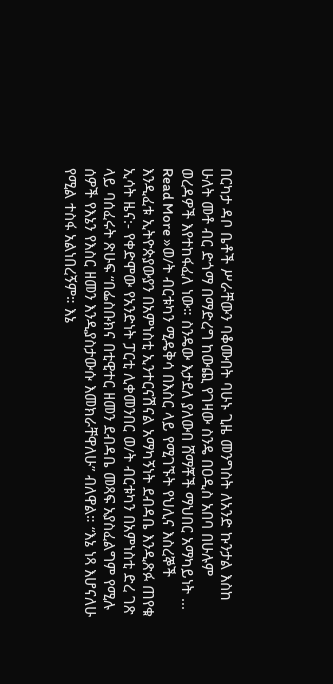በርካታ ዳቦ ቤቶች ሥራቸውን ባቆሙበት ባሁኑ ጊዜ መንግስት ለአንድ ኩንታል እስከ ሁለት መቶ ብር ድጎማ በማድረግ ከውጪ የገዛው ስንዴ በዐዲስ አበባ በሁሉም ወረዳዎች እየተከፋፈለ ነው። ስንዴው እታደለ ያለውበ ሸማቾች ማህበር አማካይነት ...
Read More »ወ/ት ብርቱካን ሚዴቅሳ በእስር ላይ የሚገኙት የህሊና እስረኞች እንዲፈቱ ኢትዮጵያውያን በአምነስቲ ኢንተርናሽናል አማካኝነት ደብዳቤ እንዲጽፉ ጠየቁ
ኢሳት ዜና:- የቀድሞው የአንድነት ፓርቲ ሊቀመንበር ወ/ት ብርቱካን በአምነስቲ ድረ ገጽ ላይ ባሰፈሩት ጽሁፍ “በፌስቡክና በቲዊተር ዘመን ደብዳቤ መጻፍ አያስፈልግም የሚሉ ሰዎች የእኔን የእስር ዘመን እንዲያስታውሱ እመክራቸዋለሁ” ብለዋል። “እኔ ነጻ እሆናለሁ የሚል ተስፋ አልነበረኝም። እኔ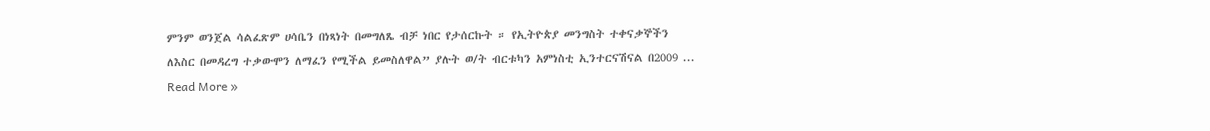ምንም ወንጀል ሳልፈጽም ሀሳቤን በነጻነት በመግለጼ ብቻ ነበር የታሰርኩት ። የኢትዮጵያ መንግስት ተቀናቃኞችን ለእስር በመዳረግ ተቃውሞን ለማፈን የሚችል ይመስለዋል” ያሉት ወ/ት ብርቱካን አምነስቲ ኢንተርናሽናል በ2009 ...
Read More »